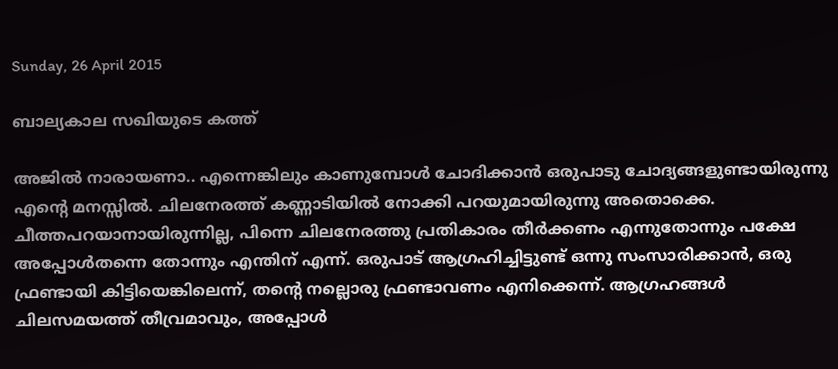Sunday, 26 April 2015

ബാല്യകാല സഖിയുടെ കത്ത്‌

അജില്‍ നാരായണാ.. എന്നെങ്കിലും കാണുമ്പോള്‍ ചോദിക്കാന്‍ ഒരുപാടു ചോദ്യങ്ങളുണ്ടായിരുന്നു എന്റെ മനസ്സില്‍. ചിലനേരത്ത്‌ കണ്ണാടിയില്‍ നോക്കി പറയുമായിരുന്നു അതൊക്കെ. ചീത്തപറയാനായിരുന്നില്ല, പിന്നെ ചിലനേരത്തു പ്രതികാരം തീര്‍ക്കണം എന്നുതോന്നും പക്ഷേ അപ്പോള്‍തന്നെ തോന്നും എന്തിന്‌ എന്ന്‌. ഒരുപാട്‌ ആഗ്രഹിച്ചിട്ടുണ്ട്‌ ഒന്നു സംസാരിക്കാന്‍, ഒരു ഫ്രണ്ടായി കിട്ടിയെങ്കിലെന്ന്‌, തന്റെ നല്ലൊരു ഫ്രണ്ടാവണം എനിക്കെന്ന്‌. ആഗ്രഹങ്ങള്‍ ചിലസമയത്ത്‌ തീവ്രമാവും, അപ്പോള്‍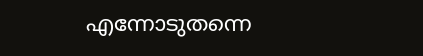എന്നോടുതന്നെ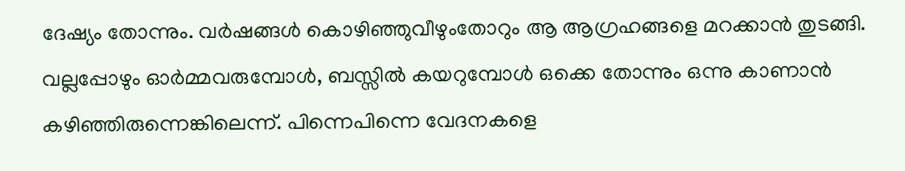ദേഷ്യം തോന്നും. വര്‍ഷങ്ങള്‍ കൊഴിഞ്ഞുവീഴുംതോറും ആ ആഗ്രഹങ്ങളെ മറക്കാന്‍ തുടങ്ങി. വല്ലപ്പോഴും ഓര്‍മ്മവരുമ്പോള്‍, ബസ്സില്‍ കയറുമ്പോള്‍ ഒക്കെ തോന്നും ഒന്നു കാണാന്‍ കഴിഞ്ഞിരുന്നെങ്കിലെന്ന്‌. പിന്നെപിന്നെ വേദനകളെ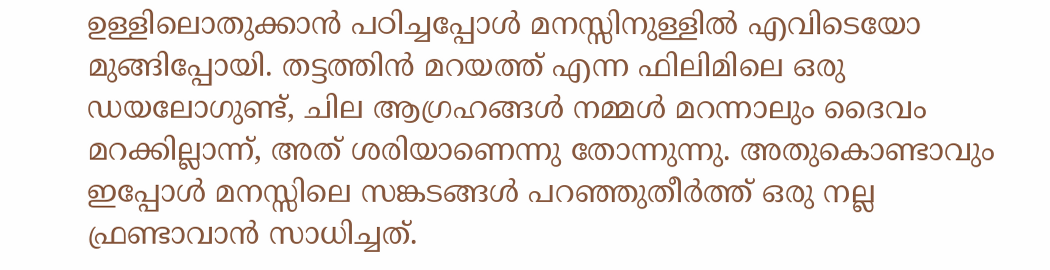ഉള്ളിലൊതുക്കാന്‍ പഠിച്ചപ്പോള്‍ മനസ്സിനുള്ളില്‍ എവിടെയോ മുങ്ങിപ്പോയി. തട്ടത്തിന്‍ മറയത്ത്‌ എന്ന ഫിലിമിലെ ഒരു ഡയലോഗുണ്ട്‌, ചില ആഗ്രഹങ്ങള്‍ നമ്മള്‍ മറന്നാലും ദൈവം മറക്കില്ലാന്ന്‌, അത്‌ ശരിയാണെന്നു തോന്നുന്നു. അതുകൊണ്ടാവും ഇപ്പോള്‍ മനസ്സിലെ സങ്കടങ്ങള്‍ പറഞ്ഞുതീര്‍ത്ത്‌ ഒരു നല്ല ഫ്രണ്ടാവാന്‍ സാധിച്ചത്‌.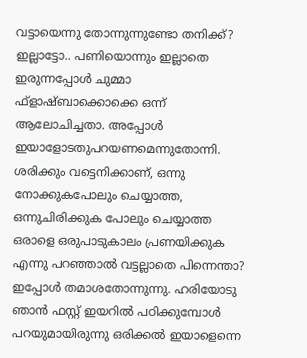വട്ടായെന്നു തോന്നുന്നുണ്ടോ തനിക്ക്‌? ഇല്ലാട്ടോ.. പണിയൊന്നും ഇല്ലാതെ ഇരുന്നപ്പോള്‍ ചുമ്മാ ഫ്‌ളാഷ്‌ബാക്കൊക്കെ ഒന്ന്‌ ആലോചിച്ചതാ. അപ്പോള്‍ ഇയാളോടതുപറയണമെന്നുതോന്നി. ശരിക്കും വട്ടെനിക്കാണ്‌, ഒന്നു നോക്കുകപോലും ചെയ്യാത്ത, ഒന്നുചിരിക്കുക പോലും ചെയ്യാത്ത ഒരാളെ ഒരുപാടുകാലം പ്രണയിക്കുക എന്നു പറഞ്ഞാല്‍ വട്ടല്ലാതെ പിന്നെന്താ? ഇപ്പോള്‍ തമാശതോന്നുന്നു. ഹരിയോടു ഞാന്‍ ഫസ്റ്റ്‌ ഇയറില്‍ പഠിക്കുമ്പോള്‍ പറയുമായിരുന്നു ഒരിക്കല്‍ ഇയാളെന്നെ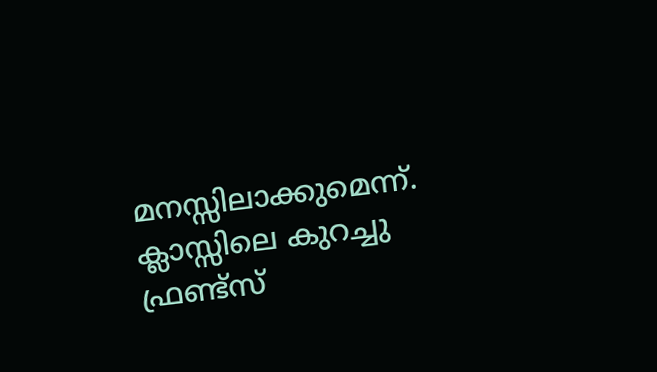മനസ്സിലാക്കുമെന്ന്‌. ക്ലാസ്സിലെ കുറച്ചു ഫ്രണ്ട്‌സ്‌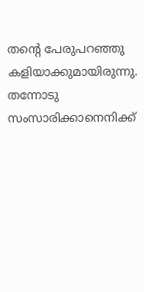തന്റെ പേരുപറഞ്ഞു കളിയാക്കുമായിരുന്നു. തന്നോടു സംസാരിക്കാനെനിക്ക്‌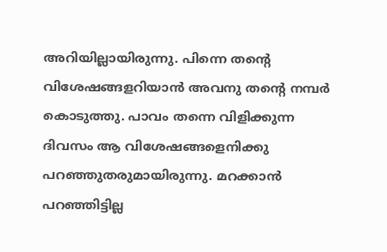അറിയില്ലായിരുന്നു. പിന്നെ തന്റെ വിശേഷങ്ങളറിയാന്‍ അവനു തന്റെ നമ്പര്‍ കൊടുത്തു. പാവം തന്നെ വിളിക്കുന്ന ദിവസം ആ വിശേഷങ്ങളെനിക്കു പറഞ്ഞുതരുമായിരുന്നു. മറക്കാന്‍ പറഞ്ഞിട്ടില്ല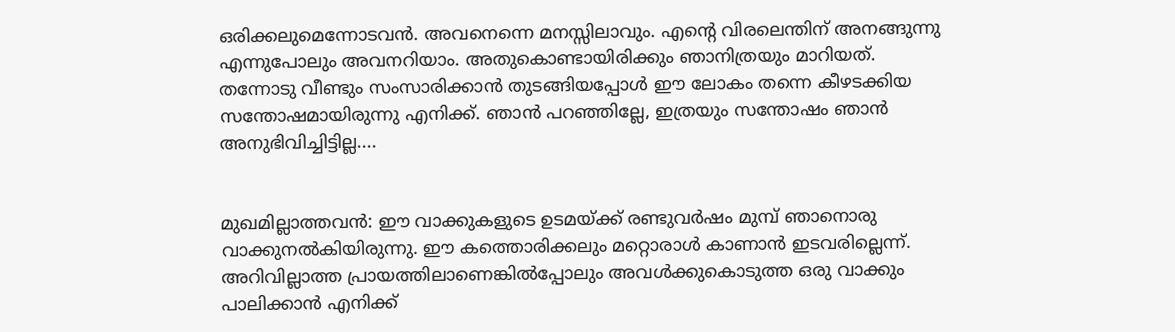ഒരിക്കലുമെന്നോടവന്‍. അവനെന്നെ മനസ്സിലാവും. എന്റെ വിരലെന്തിന്‌ അനങ്ങുന്നു എന്നുപോലും അവനറിയാം. അതുകൊണ്ടായിരിക്കും ഞാനിത്രയും മാറിയത്‌. തന്നോടു വീണ്ടും സംസാരിക്കാന്‍ തുടങ്ങിയപ്പോള്‍ ഈ ലോകം തന്നെ കീഴടക്കിയ സന്തോഷമായിരുന്നു എനിക്ക്‌. ഞാന്‍ പറഞ്ഞില്ലേ, ഇത്രയും സന്തോഷം ഞാന്‍ അനുഭിവിച്ചിട്ടില്ല....


മുഖമില്ലാത്തവന്‍: ഈ വാക്കുകളുടെ ഉടമയ്‌ക്ക്‌ രണ്ടുവര്‍ഷം മുമ്പ്‌ ഞാനൊരു വാക്കുനല്‍കിയിരുന്നു. ഈ കത്തൊരിക്കലും മറ്റൊരാള്‍ കാണാന്‍ ഇടവരില്ലെന്ന്‌. അറിവില്ലാത്ത പ്രായത്തിലാണെങ്കില്‍പ്പോലും അവള്‍ക്കുകൊടുത്ത ഒരു വാക്കും പാലിക്കാന്‍ എനിക്ക്‌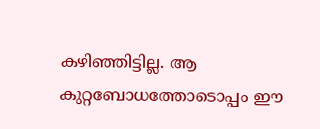കഴിഞ്ഞിട്ടില്ല. ആ കുറ്റബോധത്തോടൊപ്പം ഈ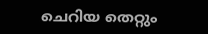ചെറിയ തെറ്റും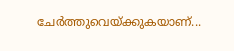ചേര്‍ത്തുവെയ്‌ക്കുകയാണ്‌...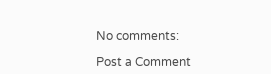No comments:

Post a Comment